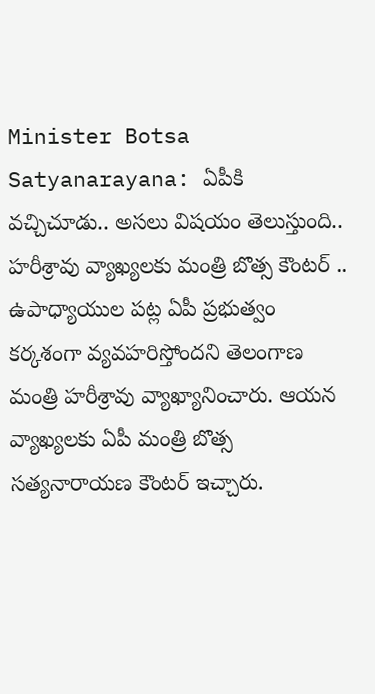Minister Botsa Satyanarayana: ఏపీకి వచ్చిచూడు.. అసలు విషయం తెలుస్తుంది.. హరీశ్రావు వ్యాఖ్యలకు మంత్రి బొత్స కౌంటర్ ..
ఉపాధ్యాయుల పట్ల ఏపీ ప్రభుత్వం కర్కశంగా వ్యవహరిస్తోందని తెలంగాణ మంత్రి హరీశ్రావు వ్యాఖ్యానించారు. ఆయన వ్యాఖ్యలకు ఏపీ మంత్రి బొత్స సత్యనారాయణ కౌంటర్ ఇచ్చారు.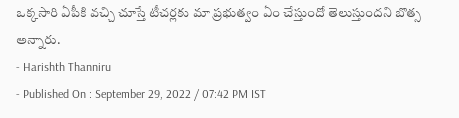ఒక్కసారి ఏపీకి వచ్చి చూస్తే టీచర్లకు మా ప్రభుత్వం ఏం చేస్తుందో తెలుస్తుందని బొత్స అన్నారు.
- Harishth Thanniru
- Published On : September 29, 2022 / 07:42 PM IST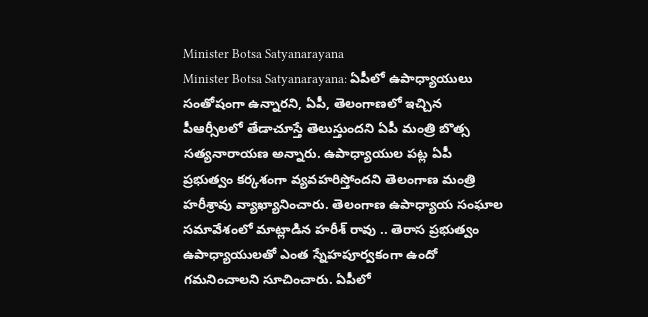Minister Botsa Satyanarayana
Minister Botsa Satyanarayana: ఏపీలో ఉపాధ్యాయులు సంతోషంగా ఉన్నారని, ఏపీ, తెలంగాణలో ఇచ్చిన పీఆర్సీలలో తేడాచూస్తే తెలుస్తుందని ఏపీ మంత్రి బొత్స సత్యనారాయణ అన్నారు. ఉపాధ్యాయుల పట్ల ఏపీ ప్రభుత్వం కర్కశంగా వ్యవహరిస్తోందని తెలంగాణ మంత్రి హరీశ్రావు వ్యాఖ్యానించారు. తెలంగాణ ఉపాధ్యాయ సంఘాల సమావేశంలో మాట్లాడిన హరీశ్ రావు .. తెరాస ప్రభుత్వం ఉపాధ్యాయులతో ఎంత స్నేహపూర్వకంగా ఉందో గమనించాలని సూచించారు. ఏపీలో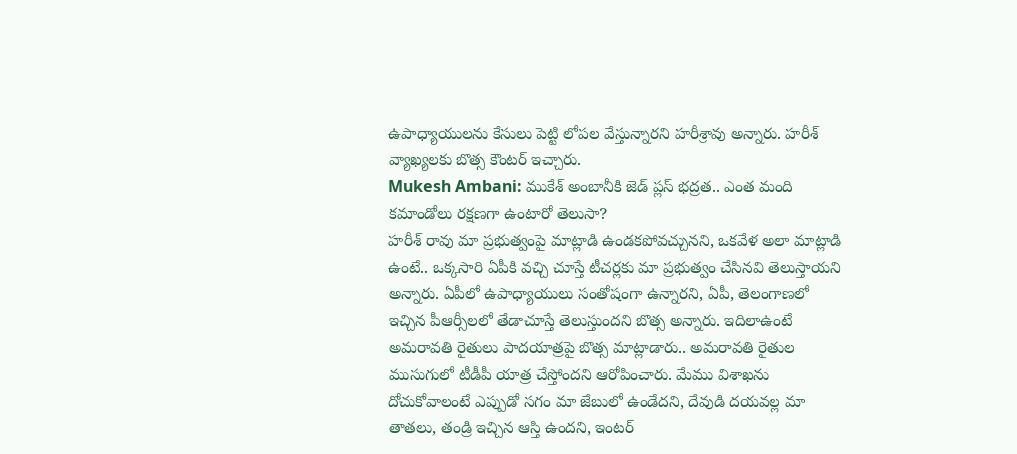ఉపాధ్యాయులను కేసులు పెట్టి లోపల వేస్తున్నారని హరీశ్రావు అన్నారు. హరీశ్ వ్యాఖ్యలకు బొత్స కౌంటర్ ఇచ్చారు.
Mukesh Ambani: ముకేశ్ అంబానీకి జెడ్ ప్లస్ భద్రత.. ఎంత మంది కమాండోలు రక్షణగా ఉంటారో తెలుసా?
హరీశ్ రావు మా ప్రభుత్వంపై మాట్లాడి ఉండకపోవచ్చునని, ఒకవేళ అలా మాట్లాడి ఉంటే.. ఒక్కసారి ఏపీకి వచ్చి చూస్తే టీచర్లకు మా ప్రభుత్వం చేసినవి తెలుస్తాయని అన్నారు. ఏపీలో ఉపాధ్యాయులు సంతోషంగా ఉన్నారని, ఏపీ, తెలంగాణలో ఇచ్చిన పీఆర్సీలలో తేడాచూస్తే తెలుస్తుందని బొత్స అన్నారు. ఇదిలాఉంటే అమరావతి రైతులు పాదయాత్రపై బొత్స మాట్లాడారు.. అమరావతి రైతుల ముసుగులో టీడీపీ యాత్ర చేస్తోందని ఆరోపించారు. మేము విశాఖను దోచుకోవాలంటే ఎప్పుడో సగం మా జేబులో ఉండేదని, దేవుడి దయవల్ల మా తాతలు, తండ్రి ఇచ్చిన ఆస్తి ఉందని, ఇంటర్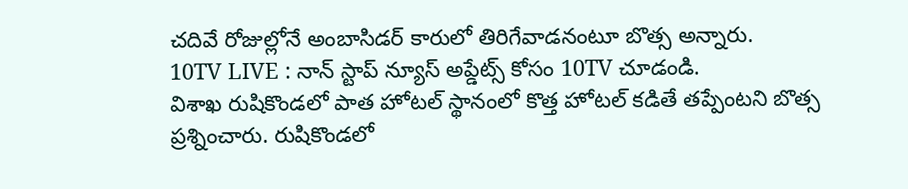చదివే రోజుల్లోనే అంబాసిడర్ కారులో తిరిగేవాడనంటూ బొత్స అన్నారు.
10TV LIVE : నాన్ స్టాప్ న్యూస్ అప్డేట్స్ కోసం 10TV చూడండి.
విశాఖ రుషికొండలో పాత హోటల్ స్థానంలో కొత్త హోటల్ కడితే తప్పేంటని బొత్స ప్రశ్నించారు. రుషికొండలో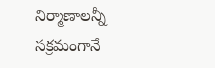నిర్మాణాలన్నీ సక్రమంగానే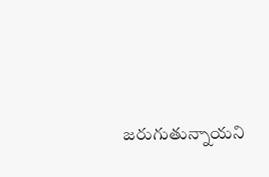జరుగుతున్నాయని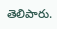తెలిపారు.